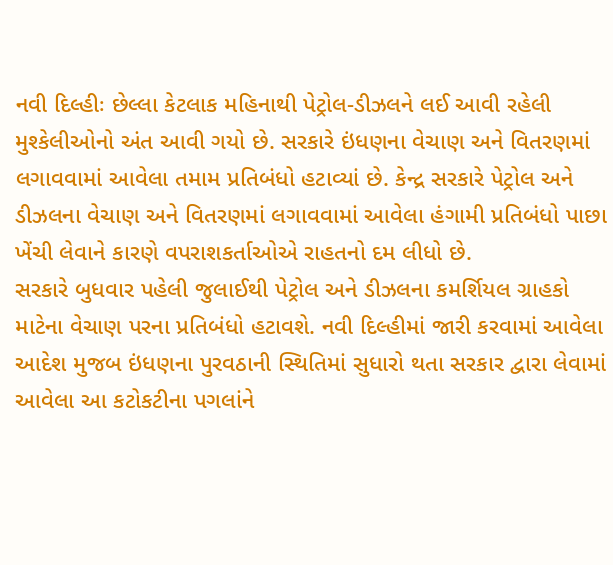નવી દિલ્હીઃ છેલ્લા કેટલાક મહિનાથી પેટ્રોલ-ડીઝલને લઈ આવી રહેલી મુશ્કેલીઓનો અંત આવી ગયો છે. સરકારે ઇંધણના વેચાણ અને વિતરણમાં લગાવવામાં આવેલા તમામ પ્રતિબંધો હટાવ્યાં છે. કેન્દ્ર સરકારે પેટ્રોલ અને ડીઝલના વેચાણ અને વિતરણમાં લગાવવામાં આવેલા હંગામી પ્રતિબંધો પાછા ખેંચી લેવાને કારણે વપરાશકર્તાઓએ રાહતનો દમ લીધો છે.
સરકારે બુધવાર પહેલી જુલાઈથી પેટ્રોલ અને ડીઝલના કમર્શિયલ ગ્રાહકો માટેના વેચાણ પરના પ્રતિબંધો હટાવશે. નવી દિલ્હીમાં જારી કરવામાં આવેલા આદેશ મુજબ ઇંધણના પુરવઠાની સ્થિતિમાં સુધારો થતા સરકાર દ્વારા લેવામાં આવેલા આ કટોકટીના પગલાંને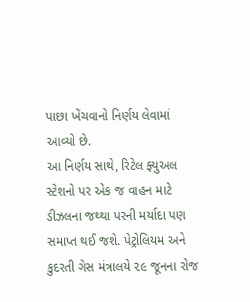પાછા ખેંચવાનો નિર્ણય લેવામાં આવ્યો છે.
આ નિર્ણય સાથે, રિટેલ ફ્યુઅલ સ્ટેશનો પર એક જ વાહન માટે ડીઝલના જથ્થા પરની મર્યાદા પણ સમાપ્ત થઈ જશે. પેટ્રોલિયમ અને કુદરતી ગેસ મંત્રાલયે ૨૯ જૂનના રોજ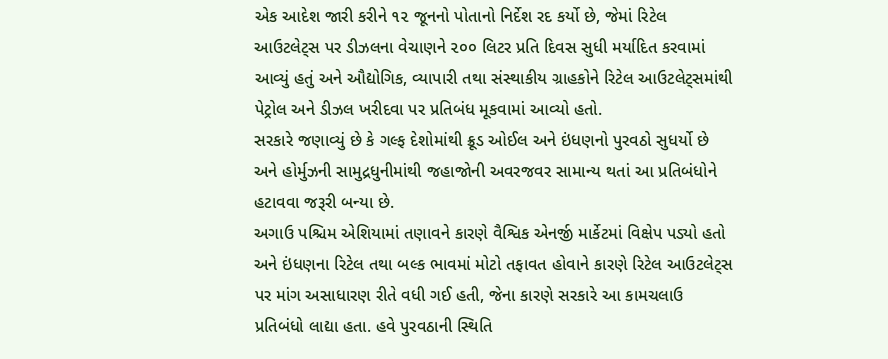એક આદેશ જારી કરીને ૧૨ જૂનનો પોતાનો નિર્દેશ રદ કર્યો છે, જેમાં રિટેલ આઉટલેટ્સ પર ડીઝલના વેચાણને ૨૦૦ લિટર પ્રતિ દિવસ સુધી મર્યાદિત કરવામાં આવ્યું હતું અને ઔદ્યોગિક, વ્યાપારી તથા સંસ્થાકીય ગ્રાહકોને રિટેલ આઉટલેટ્સમાંથી પેટ્રોલ અને ડીઝલ ખરીદવા પર પ્રતિબંધ મૂકવામાં આવ્યો હતો.
સરકારે જણાવ્યું છે કે ગલ્ફ દેશોમાંથી ક્રૂડ ઓઈલ અને ઇંધણનો પુરવઠો સુધર્યો છે અને હોર્મુઝની સામુદ્રધુનીમાંથી જહાજોની અવરજવર સામાન્ય થતાં આ પ્રતિબંધોને હટાવવા જરૂરી બન્યા છે.
અગાઉ પશ્ચિમ એશિયામાં તણાવને કારણે વૈશ્વિક એનર્જી માર્કેટમાં વિક્ષેપ પડ્યો હતો અને ઇંધણના રિટેલ તથા બલ્ક ભાવમાં મોટો તફાવત હોવાને કારણે રિટેલ આઉટલેટ્સ પર માંગ અસાધારણ રીતે વધી ગઈ હતી, જેના કારણે સરકારે આ કામચલાઉ પ્રતિબંધો લાદ્યા હતા. હવે પુરવઠાની સ્થિતિ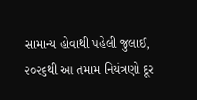સામાન્ય હોવાથી પહેલી જુલાઈ, ૨૦૨૬થી આ તમામ નિયંત્રણો દૂર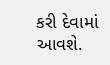કરી દેવામાં આવશે.